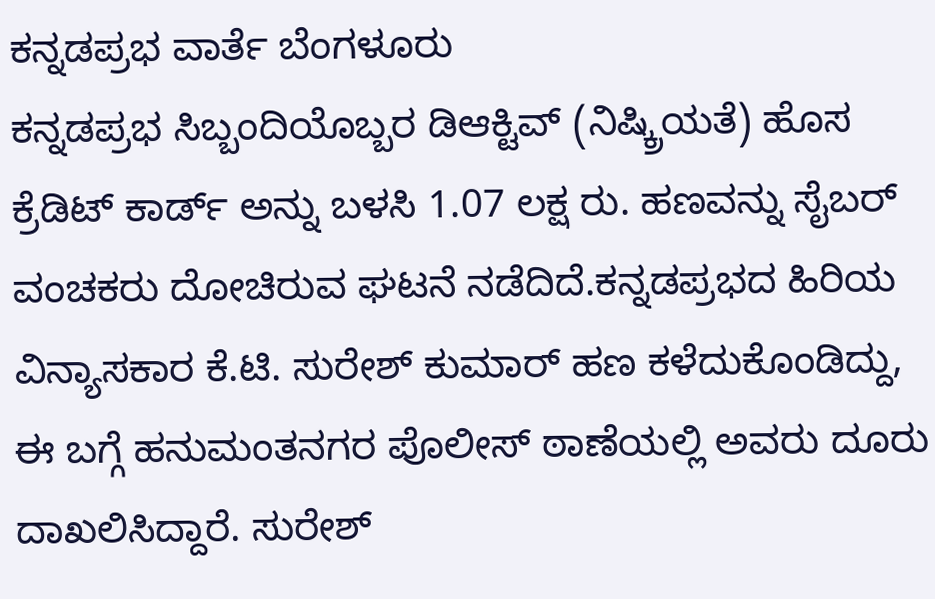ಕನ್ನಡಪ್ರಭ ವಾರ್ತೆ ಬೆಂಗಳೂರು
ಕನ್ನಡಪ್ರಭ ಸಿಬ್ಬಂದಿಯೊಬ್ಬರ ಡಿಆಕ್ಟಿವ್ (ನಿಷ್ಕ್ರಿಯತೆ) ಹೊಸ ಕ್ರೆಡಿಟ್ ಕಾರ್ಡ್ ಅನ್ನು ಬಳಸಿ 1.07 ಲಕ್ಷ ರು. ಹಣವನ್ನು ಸೈಬರ್ ವಂಚಕರು ದೋಚಿರುವ ಘಟನೆ ನಡೆದಿದೆ.ಕನ್ನಡಪ್ರಭದ ಹಿರಿಯ ವಿನ್ಯಾಸಕಾರ ಕೆ.ಟಿ. ಸುರೇಶ್ ಕುಮಾರ್ ಹಣ ಕಳೆದುಕೊಂಡಿದ್ದು, ಈ ಬಗ್ಗೆ ಹನುಮಂತನಗರ ಪೊಲೀಸ್ ಠಾಣೆಯಲ್ಲಿ ಅವರು ದೂರು ದಾಖಲಿಸಿದ್ದಾರೆ. ಸುರೇಶ್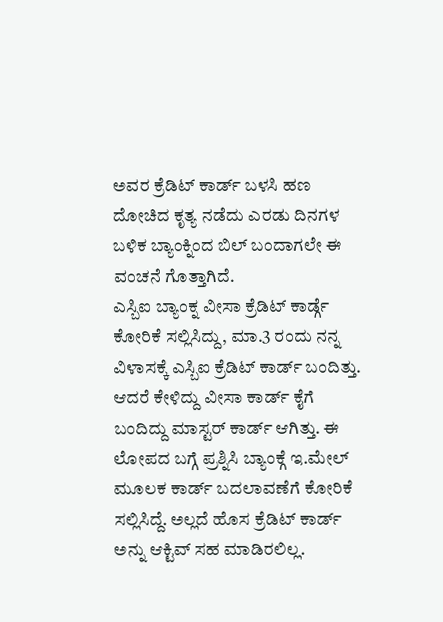ಅವರ ಕ್ರೆಡಿಟ್ ಕಾರ್ಡ್ ಬಳಸಿ ಹಣ ದೋಚಿದ ಕೃತ್ಯ ನಡೆದು ಎರಡು ದಿನಗಳ ಬಳಿಕ ಬ್ಯಾಂಕ್ನಿಂದ ಬಿಲ್ ಬಂದಾಗಲೇ ಈ ವಂಚನೆ ಗೊತ್ತಾಗಿದೆ.
ಎಸ್ಬಿಐ ಬ್ಯಾಂಕ್ನ ವೀಸಾ ಕ್ರೆಡಿಟ್ ಕಾರ್ಡ್ಗೆ ಕೋರಿಕೆ ಸಲ್ಲಿಸಿದ್ದು, ಮಾ.3 ರಂದು ನನ್ನ ವಿಳಾಸಕ್ಕೆ ಎಸ್ಬಿಐ ಕ್ರೆಡಿಟ್ ಕಾರ್ಡ್ ಬಂದಿತ್ತು. ಆದರೆ ಕೇಳಿದ್ದು ವೀಸಾ ಕಾರ್ಡ್ ಕೈಗೆ ಬಂದಿದ್ದು ಮಾಸ್ಟರ್ ಕಾರ್ಡ್ ಆಗಿತ್ತು. ಈ ಲೋಪದ ಬಗ್ಗೆ ಪ್ರಶ್ನಿಸಿ ಬ್ಯಾಂಕ್ಗೆ ಇ.ಮೇಲ್ ಮೂಲಕ ಕಾರ್ಡ್ ಬದಲಾವಣೆಗೆ ಕೋರಿಕೆ ಸಲ್ಲಿಸಿದ್ದೆ. ಅಲ್ಲದೆ ಹೊಸ ಕ್ರೆಡಿಟ್ ಕಾರ್ಡ್ ಅನ್ನು ಆಕ್ಟಿವ್ ಸಹ ಮಾಡಿರಲಿಲ್ಲ.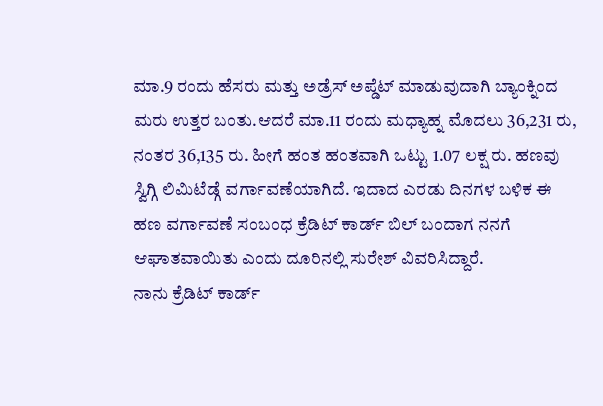ಮಾ.9 ರಂದು ಹೆಸರು ಮತ್ತು ಅಡ್ರೆಸ್ ಅಪ್ಡೆಟ್ ಮಾಡುವುದಾಗಿ ಬ್ಯಾಂಕ್ನಿಂದ ಮರು ಉತ್ತರ ಬಂತು.ಆದರೆ ಮಾ.11 ರಂದು ಮಧ್ಯಾಹ್ನ ಮೊದಲು 36,231 ರು, ನಂತರ 36,135 ರು. ಹೀಗೆ ಹಂತ ಹಂತವಾಗಿ ಒಟ್ಟು 1.07 ಲಕ್ಷ ರು. ಹಣವು ಸ್ವಿಗ್ಗಿ ಲಿಮಿಟೆಡ್ಗೆ ವರ್ಗಾವಣೆಯಾಗಿದೆ. ಇದಾದ ಎರಡು ದಿನಗಳ ಬಳಿಕ ಈ ಹಣ ವರ್ಗಾವಣೆ ಸಂಬಂಧ ಕ್ರೆಡಿಟ್ ಕಾರ್ಡ್ ಬಿಲ್ ಬಂದಾಗ ನನಗೆ ಆಘಾತವಾಯಿತು ಎಂದು ದೂರಿನಲ್ಲಿ ಸುರೇಶ್ ವಿವರಿಸಿದ್ದಾರೆ.
ನಾನು ಕ್ರೆಡಿಟ್ ಕಾರ್ಡ್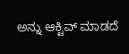ಅನ್ನು ಆಕ್ಟಿವ್ ಮಾಡದೆ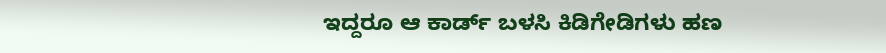ಇದ್ದರೂ ಆ ಕಾರ್ಡ್ ಬಳಸಿ ಕಿಡಿಗೇಡಿಗಳು ಹಣ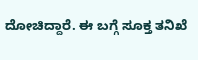ದೋಚಿದ್ದಾರೆ. ಈ ಬಗ್ಗೆ ಸೂಕ್ತ ತನಿಖೆ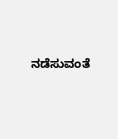ನಡೆಸುವಂತೆ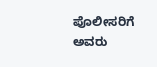ಪೊಲೀಸರಿಗೆ ಅವರು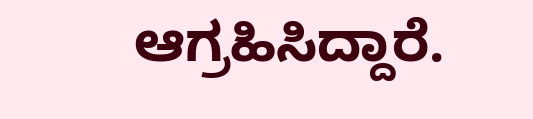ಆಗ್ರಹಿಸಿದ್ದಾರೆ.